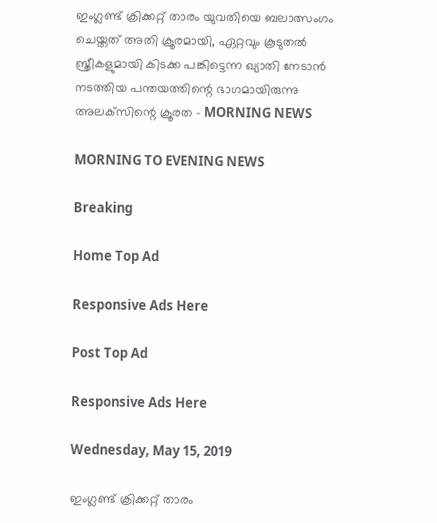ഇംഗ്ലണ്ട് ക്രിക്കറ്റ് താരം യുവതിയെ ബലാത്സംഗം ചെയ്തത് അതി ക്രൂരമായി, ഏറ്റവും കൂടുതല്‍ സ്ത്രീകളുമായി കിടക്ക പങ്കിട്ടെന്ന ഖ്യാതി നേടാന്‍ നടത്തിയ പന്തയത്തിന്റെ ഭാഗമായിരുന്നു അലക്‌സിന്റെ ക്രൂരത - MORNING NEWS

MORNING TO EVENING NEWS

Breaking

Home Top Ad

Responsive Ads Here

Post Top Ad

Responsive Ads Here

Wednesday, May 15, 2019

ഇംഗ്ലണ്ട് ക്രിക്കറ്റ് താരം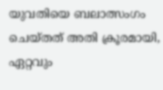യുവതിയെ ബലാത്സംഗം ചെയ്തത് അതി ക്രൂരമായി, ഏറ്റവും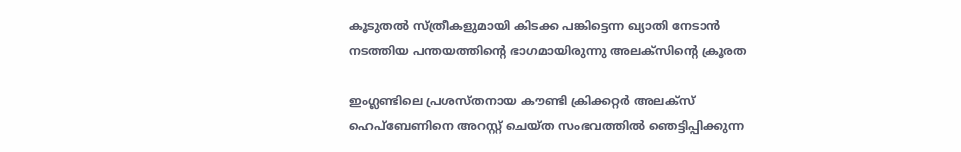കൂടുതല്‍ സ്ത്രീകളുമായി കിടക്ക പങ്കിട്ടെന്ന ഖ്യാതി നേടാന്‍ നടത്തിയ പന്തയത്തിന്റെ ഭാഗമായിരുന്നു അലക്‌സിന്റെ ക്രൂരത

ഇംഗ്ലണ്ടിലെ പ്രശസ്തനായ കൗണ്ടി ക്രിക്കറ്റര്‍ അലക്സ് ഹെപ്ബേണിനെ അറസ്റ്റ് ചെയ്ത സംഭവത്തില്‍ ഞെട്ടിപ്പിക്കുന്ന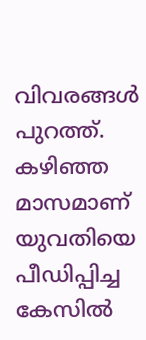വിവരങ്ങള്‍ പുറത്ത്. കഴിഞ്ഞ മാസമാണ് യുവതിയെ പീഡിപ്പിച്ച കേസില്‍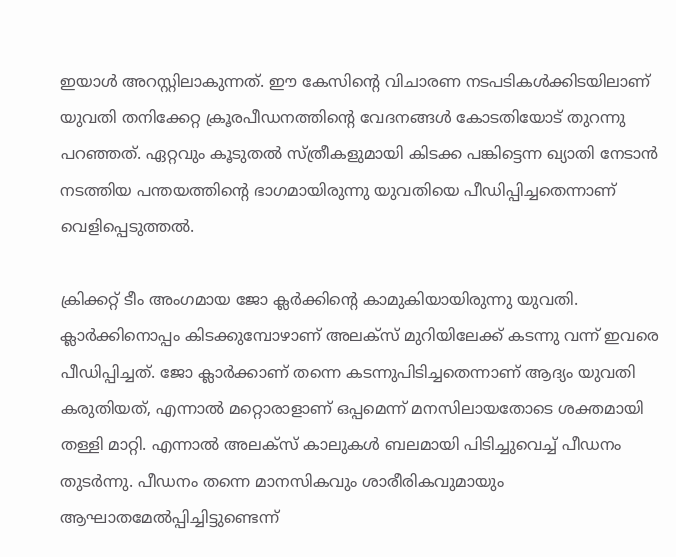ഇയാള്‍ അറസ്റ്റിലാകുന്നത്. ഈ കേസിന്റെ വിചാരണ നടപടികള്‍ക്കിടയിലാണ് യുവതി തനിക്കേറ്റ ക്രൂരപീഡനത്തിന്റെ വേദനങ്ങള്‍ കോടതിയോട് തുറന്നു പറഞ്ഞത്. ഏറ്റവും കൂടുതല്‍ സ്ത്രീകളുമായി കിടക്ക പങ്കിട്ടെന്ന ഖ്യാതി നേടാന്‍ നടത്തിയ പന്തയത്തിന്റെ ഭാഗമായിരുന്നു യുവതിയെ പീഡിപ്പിച്ചതെന്നാണ് വെളിപ്പെടുത്തല്‍.

ക്രിക്കറ്റ് ടീം അംഗമായ ജോ ക്ലര്‍ക്കിന്റെ കാമുകിയായിരുന്നു യുവതി. ക്ലാര്‍ക്കിനൊപ്പം കിടക്കുമ്പോഴാണ് അലക്സ് മുറിയിലേക്ക് കടന്നു വന്ന് ഇവരെ പീഡിപ്പിച്ചത്. ജോ ക്ലാര്‍ക്കാണ് തന്നെ കടന്നുപിടിച്ചതെന്നാണ് ആദ്യം യുവതി കരുതിയത്, എന്നാല്‍ മറ്റൊരാളാണ് ഒപ്പമെന്ന് മനസിലായതോടെ ശക്തമായി തള്ളി മാറ്റി. എന്നാല്‍ അലക്സ് കാലുകള്‍ ബലമായി പിടിച്ചുവെച്ച് പീഡനം തുടര്‍ന്നു. പീഡനം തന്നെ മാനസികവും ശാരീരികവുമായും ആഘാതമേല്‍പ്പിച്ചിട്ടുണ്ടെന്ന്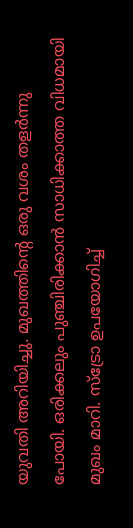യുവതി അറിയിച്ചു. മുഖത്തിന്റെ ഒരു വശം തളര്‍ന്നു പോയി. ഒരിക്കലും പുഞ്ചിരിക്കാന്‍ സാധിക്കാത്ത വിധമായി മുഖം മാറി. സ്ട്രോ ഉപയോഗിച്ച്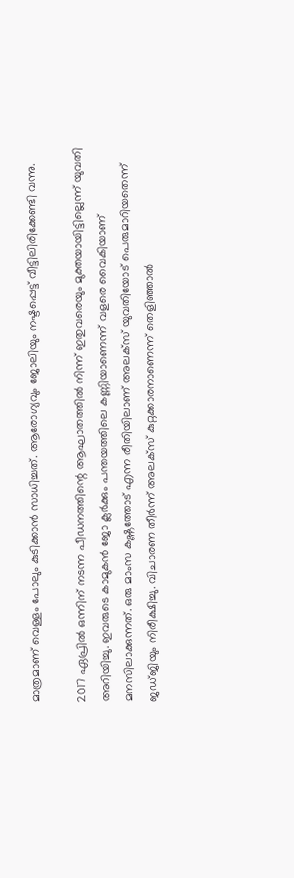മാത്രമാണ് വെള്ളം പോലും കുടിക്കാന്‍ സാധിച്ചത്. ആരോഗ്യവും ജോലിയും നഷ്ടപ്പെട്ട് വീട്ടിലിരിക്കേണ്ടി വന്നു.

2017 ഏപ്രില്‍ ഒന്നിന് നടന്ന പീഡനത്തിന്റെ ആഘാതത്തില്‍ നിന്ന് ഇതുവരെയും മുക്തയായിട്ടില്ലെന്ന് യുവതി അറിയിച്ചു. ഇവരുടെ കാമുകന്‍ ജോ ക്ലര്‍ക്കും പന്തയത്തിലെ കണ്ണിയാണെന്ന് വളരെ വൈകിയാണ് മനസിലാക്കുന്നത്. ഒരു മാംസ കഷ്ണത്തോട് എന്ന രീതിയിലാണ് അലക്സ് യുവതിയോട് പെരുമാറിയതെന്ന് ജഡ്ജിയും നിരീക്ഷിച്ചു. വിചാരണ തീര്‍ന്ന് അലക്സ് കുറ്റക്കാരനാണെന്ന് തെളിഞ്ഞാല്‍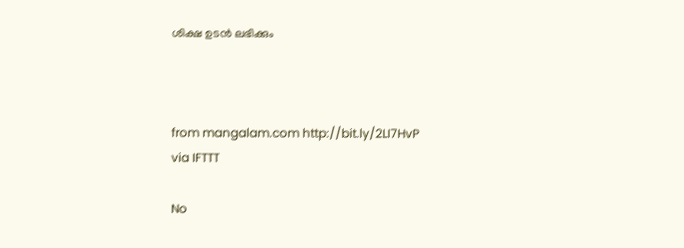ശിക്ഷ ഉടന്‍ ലഭിക്കും



from mangalam.com http://bit.ly/2LI7HvP
via IFTTT

No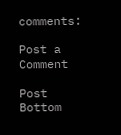comments:

Post a Comment

Post Bottom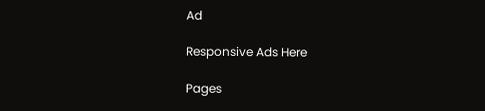Ad

Responsive Ads Here

Pages